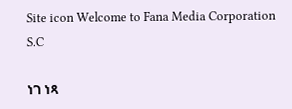Site icon Welcome to Fana Media Corporation S.C

ነገ ነጻ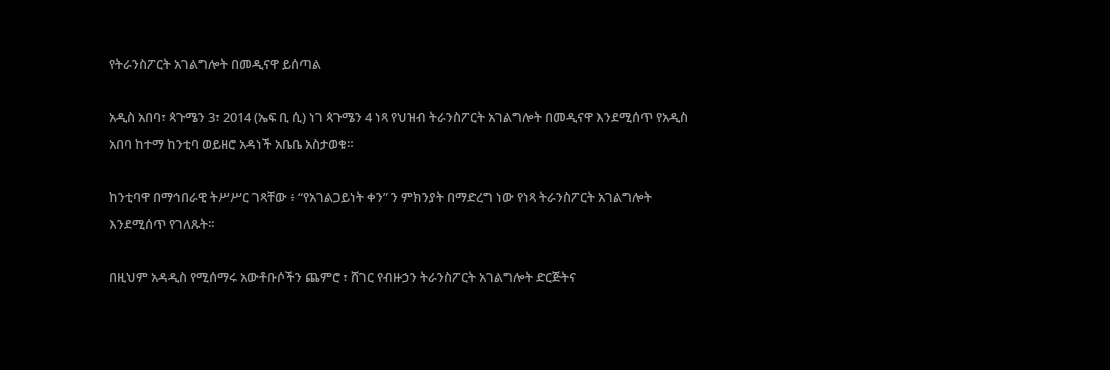የትራንስፖርት አገልግሎት በመዲናዋ ይሰጣል

አዲስ አበባ፣ ጳጉሜን 3፣ 2014 (ኤፍ ቢ ሲ) ነገ ጳጉሜን 4 ነጻ የህዝብ ትራንስፖርት አገልግሎት በመዲናዋ እንደሚሰጥ የአዲስ አበባ ከተማ ከንቲባ ወይዘሮ አዳነች አቤቤ አስታወቁ።

ከንቲባዋ በማኅበራዊ ትሥሥር ገጻቸው ፥ “የአገልጋይነት ቀን” ን ምክንያት በማድረግ ነው የነጻ ትራንስፖርት አገልግሎት እንደሚሰጥ የገለጹት፡፡

በዚህም አዳዲስ የሚሰማሩ አውቶቡሶችን ጨምሮ ፣ ሸገር የብዙኃን ትራንስፖርት አገልግሎት ድርጅትና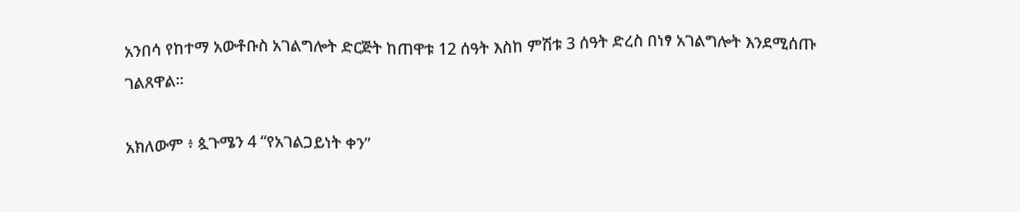አንበሳ የከተማ አውቶቡስ አገልግሎት ድርጅት ከጠዋቱ 12 ሰዓት እስከ ምሽቱ 3 ሰዓት ድረስ በነፃ አገልግሎት እንደሚሰጡ ገልጸዋል፡፡

አክለውም ፥ ጷጉሜን 4 “የአገልጋይነት ቀን”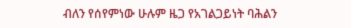ብለን የሰየምነው ሁሉም ዜጋ የአገልጋይነት ባሕልን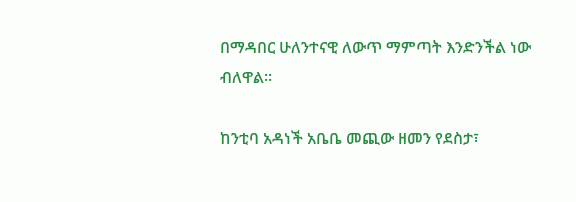በማዳበር ሁለንተናዊ ለውጥ ማምጣት እንድንችል ነው ብለዋል፡፡

ከንቲባ አዳነች አቤቤ መጪው ዘመን የደስታ፣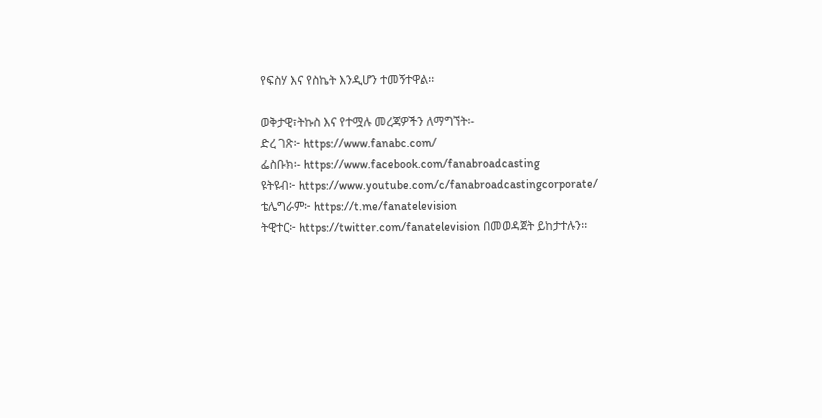የፍስሃ እና የስኬት እንዲሆን ተመኝተዋል፡፡

ወቅታዊ፣ትኩስ እና የተሟሉ መረጃዎችን ለማግኘት፡-
ድረ ገጽ፦ https://www.fanabc.com/
ፌስቡክ፡- https://www.facebook.com/fanabroadcasting
ዩትዩብ፦ https://www.youtube.com/c/fanabroadcastingcorporate/
ቴሌግራም፦ https://t.me/fanatelevision
ትዊተር፦ https://twitter.com/fanatelevision በመወዳጀት ይከታተሉን፡፡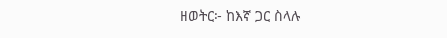ዘወትር፦ ከእኛ ጋር ስላሉ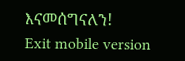እናመሰግናለን!
Exit mobile version